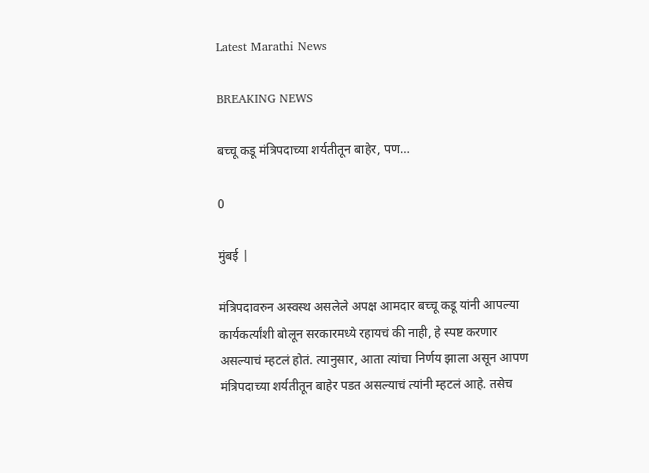Latest Marathi News

BREAKING NEWS

बच्चू कडू मंत्रिपदाच्या शर्यतीतून बाहेर, पण…

0

मुंबई |

मंत्रिपदावरुन अस्वस्थ असलेले अपक्ष आमदार बच्चू कडू यांनी आपल्या कार्यकर्त्यांशी बोलून सरकारमध्ये रहायचं की नाही, हे स्पष्ट करणार असल्याचं म्हटलं होतं. त्यानुसार, आता त्यांचा निर्णय झाला असून आपण मंत्रिपदाच्या शर्यतीतून बाहेर पडत असल्याचं त्यांनी म्हटलं आहे. तसेच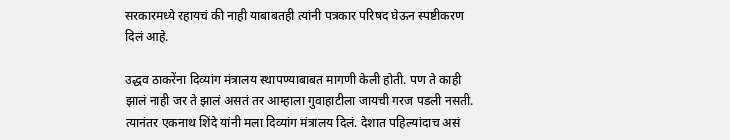सरकारमध्ये रहायचं की नाही याबाबतही त्यांनी पत्रकार परिषद घेऊन स्पष्टीकरण दिलं आहे.

उद्धव ठाकरेंना दिव्यांग मंत्रालय स्थापण्याबाबत मागणी केली होती. पण ते काही झालं नाही जर ते झालं असतं तर आम्हाला गुवाहाटीला जायची गरज पडली नसती. त्यानंतर एकनाथ शिंदे यांनी मला दिव्यांग मंत्रालय दिलं. देशात पहिल्यांदाच असं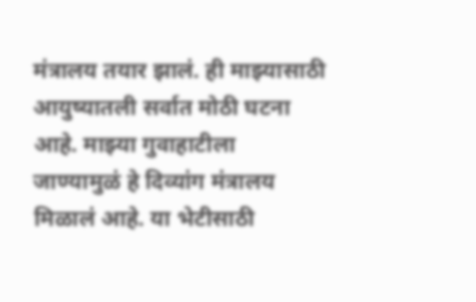मंत्रालय तयार झालं. ही माझ्यासाठी आयुष्यातली सर्वात मोठी घटना आहे. माझ्या गुवाहाटीला जाण्यामुळं हे दिव्यांग मंत्रालय मिळालं आहे. या भेटीसाठी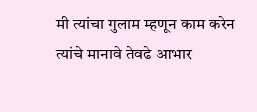मी त्यांचा गुलाम म्हणून काम करेन त्यांचे मानावे तेवढे आभार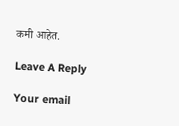कमी आहेत.

Leave A Reply

Your email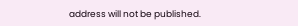address will not be published.